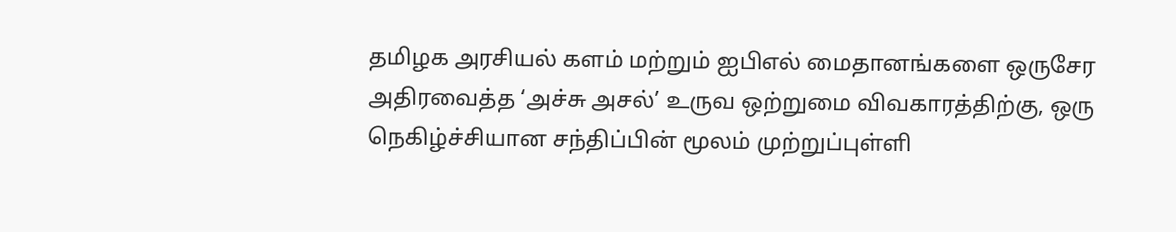தமிழக அரசியல் களம் மற்றும் ஐபிஎல் மைதானங்களை ஒருசேர அதிரவைத்த ‘அச்சு அசல்’ உருவ ஒற்றுமை விவகாரத்திற்கு, ஒரு நெகிழ்ச்சியான சந்திப்பின் மூலம் முற்றுப்புள்ளி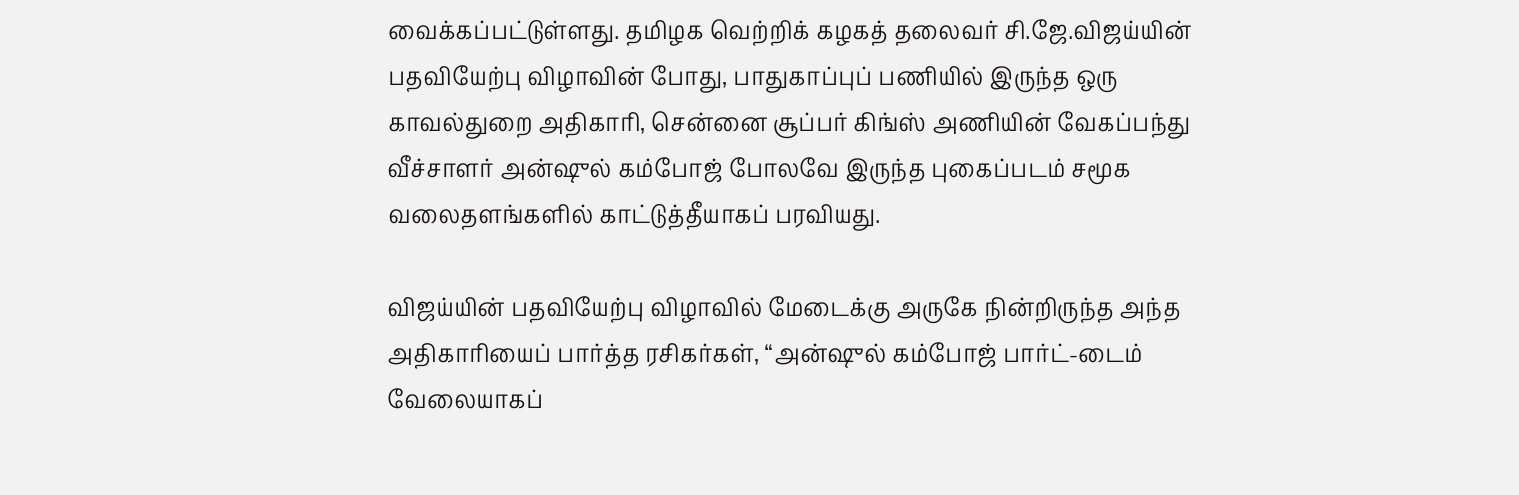வைக்கப்பட்டுள்ளது. தமிழக வெற்றிக் கழகத் தலைவர் சி.ஜே.விஜய்யின் பதவியேற்பு விழாவின் போது, பாதுகாப்புப் பணியில் இருந்த ஒரு காவல்துறை அதிகாரி, சென்னை சூப்பர் கிங்ஸ் அணியின் வேகப்பந்து வீச்சாளர் அன்ஷுல் கம்போஜ் போலவே இருந்த புகைப்படம் சமூக வலைதளங்களில் காட்டுத்தீயாகப் பரவியது.

விஜய்யின் பதவியேற்பு விழாவில் மேடைக்கு அருகே நின்றிருந்த அந்த அதிகாரியைப் பார்த்த ரசிகர்கள், “அன்ஷுல் கம்போஜ் பார்ட்-டைம் வேலையாகப்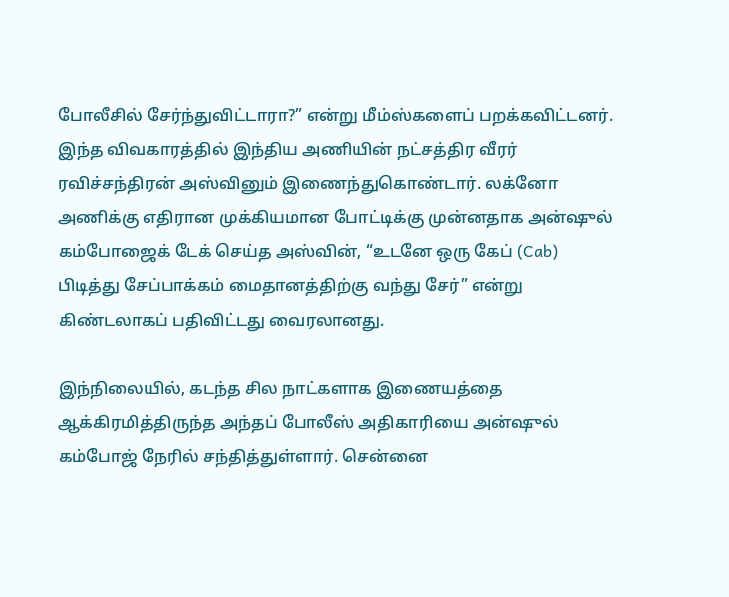போலீசில் சேர்ந்துவிட்டாரா?” என்று மீம்ஸ்களைப் பறக்கவிட்டனர். இந்த விவகாரத்தில் இந்திய அணியின் நட்சத்திர வீரர் ரவிச்சந்திரன் அஸ்வினும் இணைந்துகொண்டார். லக்னோ அணிக்கு எதிரான முக்கியமான போட்டிக்கு முன்னதாக அன்ஷுல் கம்போஜைக் டேக் செய்த அஸ்வின், “உடனே ஒரு கேப் (Cab) பிடித்து சேப்பாக்கம் மைதானத்திற்கு வந்து சேர்” என்று கிண்டலாகப் பதிவிட்டது வைரலானது.

இந்நிலையில், கடந்த சில நாட்களாக இணையத்தை ஆக்கிரமித்திருந்த அந்தப் போலீஸ் அதிகாரியை அன்ஷுல் கம்போஜ் நேரில் சந்தித்துள்ளார். சென்னை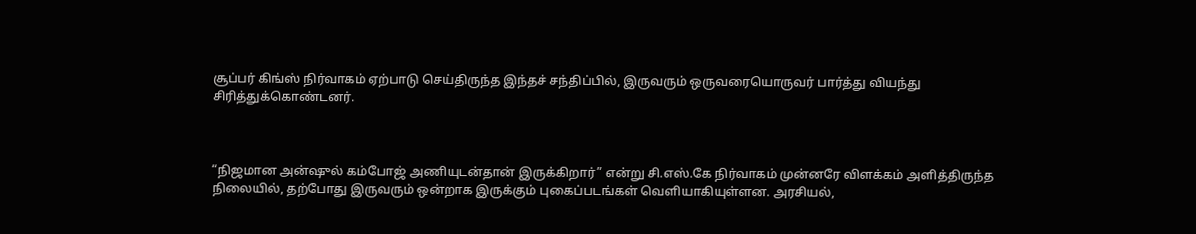சூப்பர் கிங்ஸ் நிர்வாகம் ஏற்பாடு செய்திருந்த இந்தச் சந்திப்பில், இருவரும் ஒருவரையொருவர் பார்த்து வியந்து சிரித்துக்கொண்டனர்.



“நிஜமான அன்ஷுல் கம்போஜ் அணியுடன்தான் இருக்கிறார்” என்று சி.எஸ்.கே நிர்வாகம் முன்னரே விளக்கம் அளித்திருந்த நிலையில், தற்போது இருவரும் ஒன்றாக இருக்கும் புகைப்படங்கள் வெளியாகியுள்ளன. அரசியல்,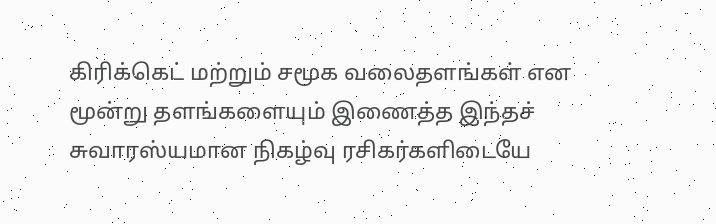கிரிக்கெட் மற்றும் சமூக வலைதளங்கள் என மூன்று தளங்களையும் இணைத்த இந்தச் சுவாரஸ்யமான நிகழ்வு ரசிகர்களிடையே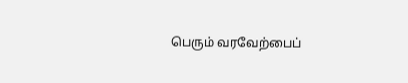பெரும் வரவேற்பைப்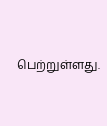பெற்றுள்ளது.